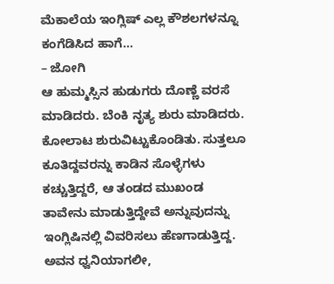ಮೆಕಾಲೆಯ ಇಂಗ್ಲಿಷ್ ಎಲ್ಲ ಕೌಶಲಗಳನ್ನೂ ಕಂಗೆಡಿಸಿದ ಹಾಗೆ…
– ಜೋಗಿ
ಆ ಹುಮ್ಮಸ್ಸಿನ ಹುಡುಗರು ದೊಣ್ಣೆ ವರಸೆ ಮಾಡಿದರು. ಬೆಂಕಿ ನೃತ್ಯ ಶುರು ಮಾಡಿದರು. ಕೋಲಾಟ ಶುರುವಿಟ್ಟುಕೊಂಡಿತು. ಸುತ್ತಲೂ ಕೂತಿದ್ದವರನ್ನು ಕಾಡಿನ ಸೊಳ್ಳೆಗಳು ಕಚ್ಚುತ್ತಿದ್ದರೆ, ಆ ತಂಡದ ಮುಖಂಡ ತಾವೇನು ಮಾಡುತ್ತಿದ್ದೇವೆ ಅನ್ನುವುದನ್ನು ಇಂಗ್ಲಿಷಿನಲ್ಲಿ ವಿವರಿಸಲು ಹೆಣಗಾಡುತ್ತಿದ್ದ. ಅವನ ಧ್ವನಿಯಾಗಲೀ,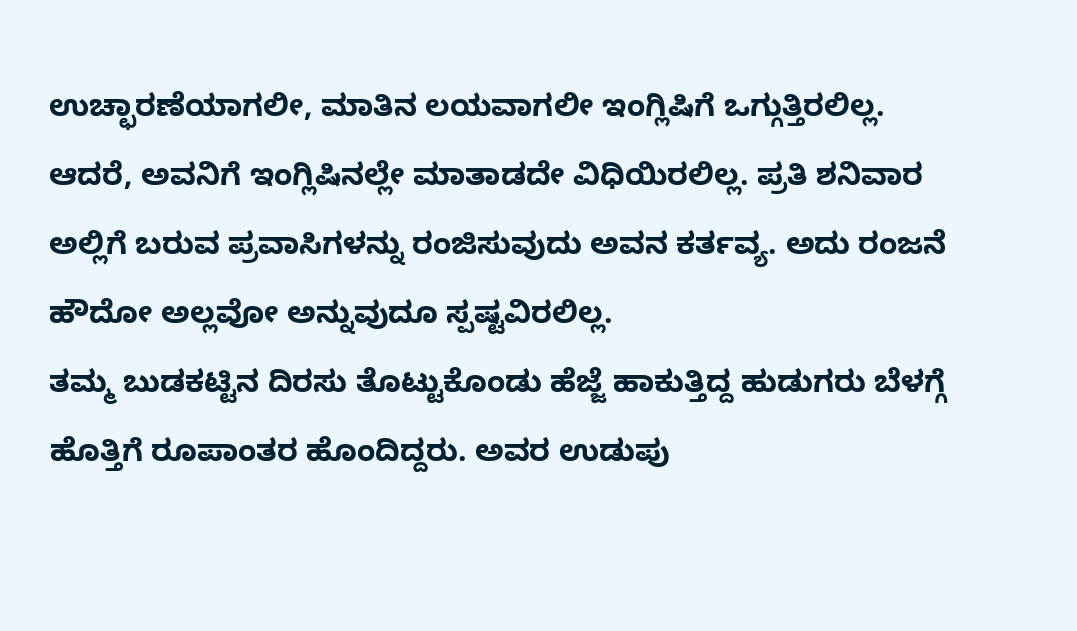ಉಚ್ಛಾರಣೆಯಾಗಲೀ, ಮಾತಿನ ಲಯವಾಗಲೀ ಇಂಗ್ಲಿಷಿಗೆ ಒಗ್ಗುತ್ತಿರಲಿಲ್ಲ. ಆದರೆ, ಅವನಿಗೆ ಇಂಗ್ಲಿಷಿನಲ್ಲೇ ಮಾತಾಡದೇ ವಿಧಿಯಿರಲಿಲ್ಲ. ಪ್ರತಿ ಶನಿವಾರ ಅಲ್ಲಿಗೆ ಬರುವ ಪ್ರವಾಸಿಗಳನ್ನು ರಂಜಿಸುವುದು ಅವನ ಕರ್ತವ್ಯ. ಅದು ರಂಜನೆ ಹೌದೋ ಅಲ್ಲವೋ ಅನ್ನುವುದೂ ಸ್ಪಷ್ಟವಿರಲಿಲ್ಲ.
ತಮ್ಮ ಬುಡಕಟ್ಟಿನ ದಿರಸು ತೊಟ್ಟುಕೊಂಡು ಹೆಜ್ಜೆ ಹಾಕುತ್ತಿದ್ದ ಹುಡುಗರು ಬೆಳಗ್ಗೆ ಹೊತ್ತಿಗೆ ರೂಪಾಂತರ ಹೊಂದಿದ್ದರು. ಅವರ ಉಡುಪು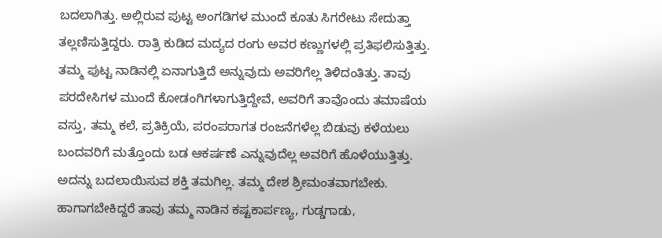ಬದಲಾಗಿತ್ತು. ಅಲ್ಲಿರುವ ಪುಟ್ಟ ಅಂಗಡಿಗಳ ಮುಂದೆ ಕೂತು ಸಿಗರೇಟು ಸೇದುತ್ತಾ ತಲ್ಲಣಿಸುತ್ತಿದ್ದರು. ರಾತ್ರಿ ಕುಡಿದ ಮದ್ಯದ ರಂಗು ಅವರ ಕಣ್ಣುಗಳಲ್ಲಿ ಪ್ರತಿಫಲಿಸುತ್ತಿತ್ತು. ತಮ್ಮ ಪುಟ್ಟ ನಾಡಿನಲ್ಲಿ ಏನಾಗುತ್ತಿದೆ ಅನ್ನುವುದು ಅವರಿಗೆಲ್ಲ ತಿಳಿದಂತಿತ್ತು. ತಾವು ಪರದೇಸಿಗಳ ಮುಂದೆ ಕೋಡಂಗಿಗಳಾಗುತ್ತಿದ್ದೇವೆ, ಅವರಿಗೆ ತಾವೊಂದು ತಮಾಷೆಯ ವಸ್ತು, ತಮ್ಮ ಕಲೆ, ಪ್ರತಿಕ್ರಿಯೆ, ಪರಂಪರಾಗತ ರಂಜನೆಗಳೆಲ್ಲ ಬಿಡುವು ಕಳೆಯಲು ಬಂದವರಿಗೆ ಮತ್ತೊಂದು ಬಡ ಆಕರ್ಷಣೆ ಎನ್ನುವುದೆಲ್ಲ ಅವರಿಗೆ ಹೊಳೆಯುತ್ತಿತ್ತು. ಅದನ್ನು ಬದಲಾಯಿಸುವ ಶಕ್ತಿ ತಮಗಿಲ್ಲ. ತಮ್ಮ ದೇಶ ಶ್ರೀಮಂತವಾಗಬೇಕು. ಹಾಗಾಗಬೇಕಿದ್ದರೆ ತಾವು ತಮ್ಮ ನಾಡಿನ ಕಷ್ಟಕಾರ್ಪಣ್ಯ, ಗುಡ್ಡಗಾಡು,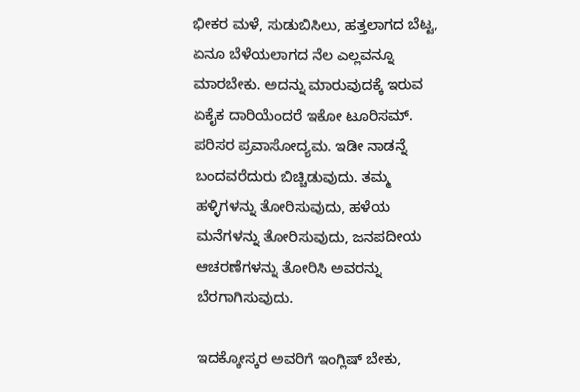ಭೀಕರ ಮಳೆ, ಸುಡುಬಿಸಿಲು, ಹತ್ತಲಾಗದ ಬೆಟ್ಟ, ಏನೂ ಬೆಳೆಯಲಾಗದ ನೆಲ ಎಲ್ಲವನ್ನೂ ಮಾರಬೇಕು. ಅದನ್ನು ಮಾರುವುದಕ್ಕೆ ಇರುವ ಏಕೈಕ ದಾರಿಯೆಂದರೆ ಇಕೋ ಟೂರಿಸಮ್. ಪರಿಸರ ಪ್ರವಾಸೋದ್ಯಮ. ಇಡೀ ನಾಡನ್ನೆ ಬಂದವರೆದುರು ಬಿಚ್ಚಿಡುವುದು. ತಮ್ಮ ಹಳ್ಳಿಗಳನ್ನು ತೋರಿಸುವುದು, ಹಳೆಯ ಮನೆಗಳನ್ನು ತೋರಿಸುವುದು, ಜನಪದೀಯ ಆಚರಣೆಗಳನ್ನು ತೋರಿಸಿ ಅವರನ್ನು ಬೆರಗಾಗಿಸುವುದು.

ಇದಕ್ಕೋಸ್ಕರ ಅವರಿಗೆ ಇಂಗ್ಲಿಷ್ ಬೇಕು,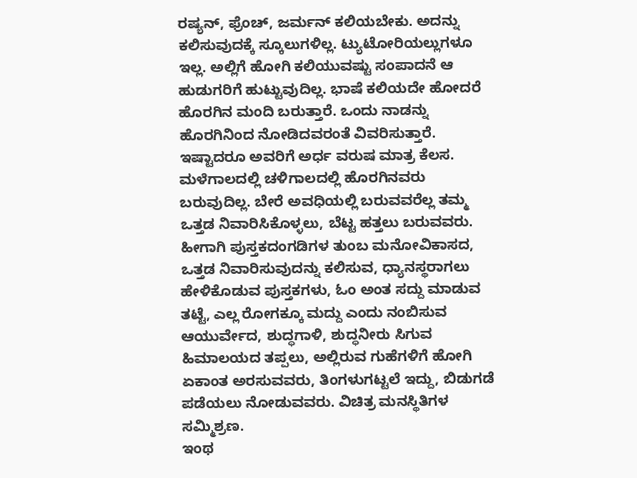ರಷ್ಯನ್, ಫ್ರೆಂಚ್, ಜರ್ಮನ್ ಕಲಿಯಬೇಕು. ಅದನ್ನು ಕಲಿಸುವುದಕ್ಕೆ ಸ್ಕೂಲುಗಳಿಲ್ಲ. ಟ್ಯುಟೋರಿಯಲ್ಲುಗಳೂ ಇಲ್ಲ. ಅಲ್ಲಿಗೆ ಹೋಗಿ ಕಲಿಯುವಷ್ಟು ಸಂಪಾದನೆ ಆ ಹುಡುಗರಿಗೆ ಹುಟ್ಟುವುದಿಲ್ಲ. ಭಾಷೆ ಕಲಿಯದೇ ಹೋದರೆ ಹೊರಗಿನ ಮಂದಿ ಬರುತ್ತಾರೆ. ಒಂದು ನಾಡನ್ನು ಹೊರಗಿನಿಂದ ನೋಡಿದವರಂತೆ ವಿವರಿಸುತ್ತಾರೆ.
ಇಷ್ಟಾದರೂ ಅವರಿಗೆ ಅರ್ಧ ವರುಷ ಮಾತ್ರ ಕೆಲಸ. ಮಳೆಗಾಲದಲ್ಲಿ ಚಳಿಗಾಲದಲ್ಲಿ ಹೊರಗಿನವರು ಬರುವುದಿಲ್ಲ. ಬೇರೆ ಅವಧಿಯಲ್ಲಿ ಬರುವವರೆಲ್ಲ ತಮ್ಮ ಒತ್ತಡ ನಿವಾರಿಸಿಕೊಳ್ಳಲು, ಬೆಟ್ಟ ಹತ್ತಲು ಬರುವವರು. ಹೀಗಾಗಿ ಪುಸ್ತಕದಂಗಡಿಗಳ ತುಂಬ ಮನೋವಿಕಾಸದ, ಒತ್ತಡ ನಿವಾರಿಸುವುದನ್ನು ಕಲಿಸುವ, ಧ್ಯಾನಸ್ಥರಾಗಲು ಹೇಳಿಕೊಡುವ ಪುಸ್ತಕಗಳು, ಓಂ ಅಂತ ಸದ್ದು ಮಾಡುವ ತಟ್ಟೆ, ಎಲ್ಲ ರೋಗಕ್ಕೂ ಮದ್ದು ಎಂದು ನಂಬಿಸುವ ಆಯುರ್ವೇದ, ಶುದ್ಧಗಾಳಿ, ಶುದ್ಧನೀರು ಸಿಗುವ ಹಿಮಾಲಯದ ತಪ್ಪಲು, ಅಲ್ಲಿರುವ ಗುಹೆಗಳಿಗೆ ಹೋಗಿ ಏಕಾಂತ ಅರಸುವವರು, ತಿಂಗಳುಗಟ್ಟಲೆ ಇದ್ದು, ಬಿಡುಗಡೆ ಪಡೆಯಲು ನೋಡುವವರು. ವಿಚಿತ್ರ ಮನಸ್ಥಿತಿಗಳ ಸಮ್ಮಿಶ್ರಣ.
ಇಂಥ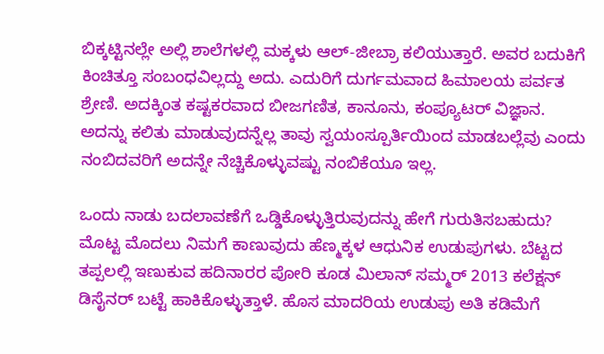ಬಿಕ್ಕಟ್ಟಿನಲ್ಲೇ ಅಲ್ಲಿ ಶಾಲೆಗಳಲ್ಲಿ ಮಕ್ಕಳು ಆಲ್-ಜೀಬ್ರಾ ಕಲಿಯುತ್ತಾರೆ. ಅವರ ಬದುಕಿಗೆ ಕಿಂಚಿತ್ತೂ ಸಂಬಂಧವಿಲ್ಲದ್ದು ಅದು. ಎದುರಿಗೆ ದುರ್ಗಮವಾದ ಹಿಮಾಲಯ ಪರ್ವತ ಶ್ರೇಣಿ. ಅದಕ್ಕಿಂತ ಕಷ್ಟಕರವಾದ ಬೀಜಗಣಿತ, ಕಾನೂನು, ಕಂಪ್ಯೂಟರ್ ವಿಜ್ಞಾನ. ಅದನ್ನು ಕಲಿತು ಮಾಡುವುದನ್ನೆಲ್ಲ ತಾವು ಸ್ವಯಂಸ್ಪೂರ್ತಿಯಿಂದ ಮಾಡಬಲ್ಲೆವು ಎಂದು ನಂಬಿದವರಿಗೆ ಅದನ್ನೇ ನೆಚ್ಚಿಕೊಳ್ಳುವಷ್ಟು ನಂಬಿಕೆಯೂ ಇಲ್ಲ.

ಒಂದು ನಾಡು ಬದಲಾವಣೆಗೆ ಒಡ್ಡಿಕೊಳ್ಳುತ್ತಿರುವುದನ್ನು ಹೇಗೆ ಗುರುತಿಸಬಹುದು? ಮೊಟ್ಟ ಮೊದಲು ನಿಮಗೆ ಕಾಣುವುದು ಹೆಣ್ಮಕ್ಕಳ ಆಧುನಿಕ ಉಡುಪುಗಳು. ಬೆಟ್ಟದ ತಪ್ಪಲಲ್ಲಿ ಇಣುಕುವ ಹದಿನಾರರ ಪೋರಿ ಕೂಡ ಮಿಲಾನ್ ಸಮ್ಮರ್ 2013 ಕಲೆಕ್ಷನ್ ಡಿಸೈನರ್ ಬಟ್ಟೆ ಹಾಕಿಕೊಳ್ಳುತ್ತಾಳೆ. ಹೊಸ ಮಾದರಿಯ ಉಡುಪು ಅತಿ ಕಡಿಮೆಗೆ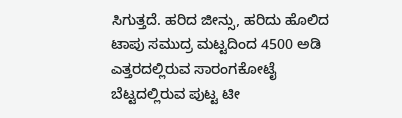ಸಿಗುತ್ತದೆ. ಹರಿದ ಜೀನ್ಸು, ಹರಿದು ಹೊಲಿದ ಟಾಪು ಸಮುದ್ರ ಮಟ್ಟದಿಂದ 4500 ಅಡಿ ಎತ್ತರದಲ್ಲಿರುವ ಸಾರಂಗಕೋಟೈ ಬೆಟ್ಟದಲ್ಲಿರುವ ಪುಟ್ಟ ಟೀ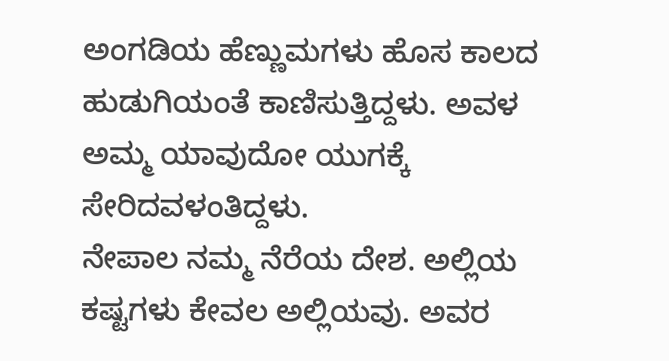ಅಂಗಡಿಯ ಹೆಣ್ಣುಮಗಳು ಹೊಸ ಕಾಲದ ಹುಡುಗಿಯಂತೆ ಕಾಣಿಸುತ್ತಿದ್ದಳು. ಅವಳ ಅಮ್ಮ ಯಾವುದೋ ಯುಗಕ್ಕೆ ಸೇರಿದವಳಂತಿದ್ದಳು.
ನೇಪಾಲ ನಮ್ಮ ನೆರೆಯ ದೇಶ. ಅಲ್ಲಿಯ ಕಷ್ಟಗಳು ಕೇವಲ ಅಲ್ಲಿಯವು. ಅವರ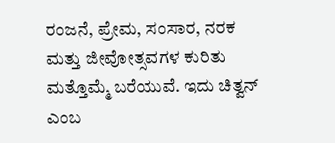ರಂಜನೆ, ಪ್ರೇಮ, ಸಂಸಾರ, ನರಕ ಮತ್ತು ಜೀವೋತ್ಸವಗಳ ಕುರಿತು ಮತ್ತೊಮ್ಮೆ ಬರೆಯುವೆ. ಇದು ಚಿತ್ವನ್ ಎಂಬ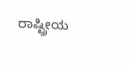ರಾಷ್ಟ್ರೀಯ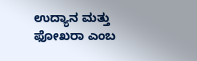ಉದ್ಯಾನ ಮತ್ತು ಫೋಖರಾ ಎಂಬ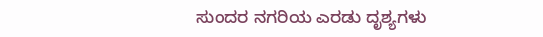ಸುಂದರ ನಗರಿಯ ಎರಡು ದೃಶ್ಯಗಳು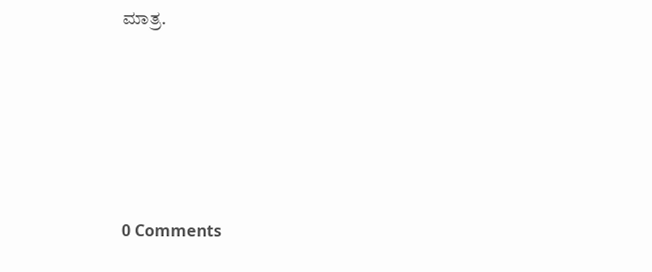ಮಾತ್ರ.





0 Comments